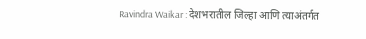Ravindra Waikar : देशभरातील जिल्हा आणि त्याअंतर्गत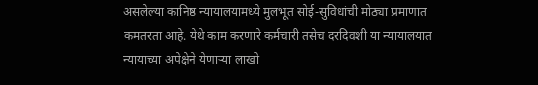असलेल्या कानिष्ठ न्यायालयामध्ये मुलभूत सोई-सुविधांची मोठ्या प्रमाणात कमतरता आहे. येथे काम करणारे कर्मचारी तसेच दरदिवशी या न्यायालयात न्यायाच्या अपेक्षेने येणाऱ्या लाखो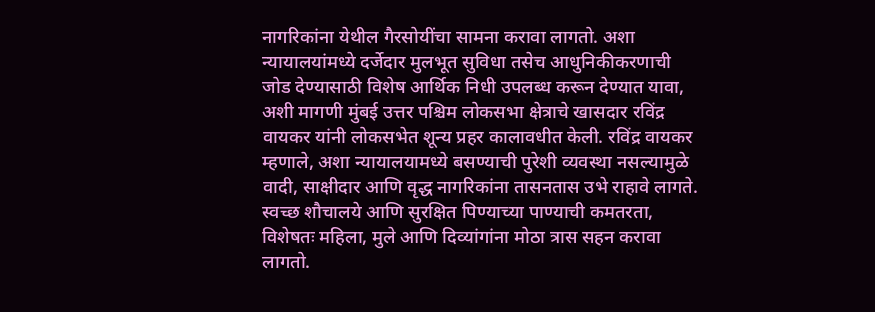नागरिकांना येथील गैरसोयींचा सामना करावा लागतो. अशा न्यायालयांमध्ये दर्जेदार मुलभूत सुविधा तसेच आधुनिकीकरणाची जोड देण्यासाठी विशेष आर्थिक निधी उपलब्ध करून देण्यात यावा, अशी मागणी मुंबई उत्तर पश्चिम लोकसभा क्षेत्राचे खासदार रविंद्र वायकर यांनी लोकसभेत शून्य प्रहर कालावधीत केली. रविंद्र वायकर म्हणाले, अशा न्यायालयामध्ये बसण्याची पुरेशी व्यवस्था नसल्यामुळे वादी, साक्षीदार आणि वृद्ध नागरिकांना तासनतास उभे राहावे लागते. स्वच्छ शौचालये आणि सुरक्षित पिण्याच्या पाण्याची कमतरता, विशेषतः महिला, मुले आणि दिव्यांगांना मोठा त्रास सहन करावा लागतो.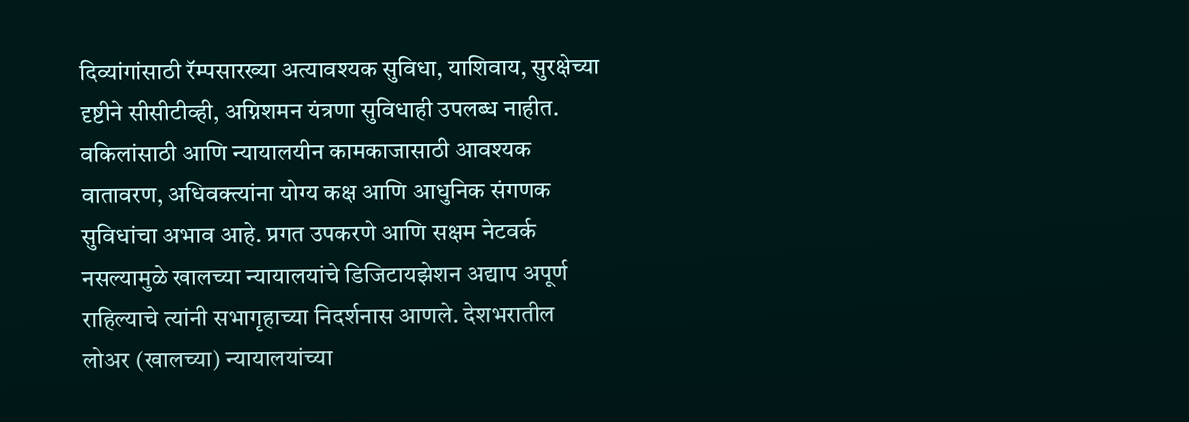दिव्यांगांसाठी रॅम्पसारख्या अत्यावश्यक सुविधा, याशिवाय, सुरक्षेच्या दृष्टीने सीसीटीव्ही, अग्निशमन यंत्रणा सुविधाही उपलब्ध नाहीत. वकिलांसाठी आणि न्यायालयीन कामकाजासाठी आवश्यक वातावरण, अधिवक्त्यांना योग्य कक्ष आणि आधुनिक संगणक सुविधांचा अभाव आहे. प्रगत उपकरणे आणि सक्षम नेटवर्क नसल्यामुळे खालच्या न्यायालयांचे डिजिटायझेशन अद्याप अपूर्ण राहिल्याचे त्यांनी सभागृहाच्या निदर्शनास आणले. देशभरातील लोअर (खालच्या) न्यायालयांच्या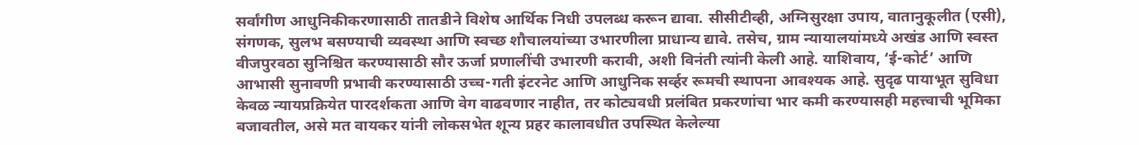सर्वांगीण आधुनिकीकरणासाठी तातडीने विशेष आर्थिक निधी उपलब्ध करून द्यावा. सीसीटीव्ही, अग्निसुरक्षा उपाय, वातानुकूलीत (एसी), संगणक, सुलभ बसण्याची व्यवस्था आणि स्वच्छ शौचालयांच्या उभारणीला प्राधान्य द्यावे. तसेच, ग्राम न्यायालयांमध्ये अखंड आणि स्वस्त वीजपुरवठा सुनिश्चित करण्यासाठी सौर ऊर्जा प्रणालींची उभारणी करावी, अशी विनंती त्यांनी केली आहे. याशिवाय, ‘ई-कोर्ट’ आणि आभासी सुनावणी प्रभावी करण्यासाठी उच्च-गती इंटरनेट आणि आधुनिक सर्व्हर रूमची स्थापना आवश्यक आहे. सुदृढ पायाभूत सुविधा केवळ न्यायप्रक्रियेत पारदर्शकता आणि वेग वाढवणार नाहीत, तर कोट्यवधी प्रलंबित प्रकरणांचा भार कमी करण्यासही महत्त्वाची भूमिका बजावतील, असे मत वायकर यांनी लोकसभेत शून्य प्रहर कालावधीत उपस्थित केलेल्या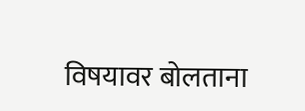विषयावर बोलताना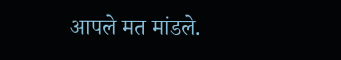आपले मत मांडले.